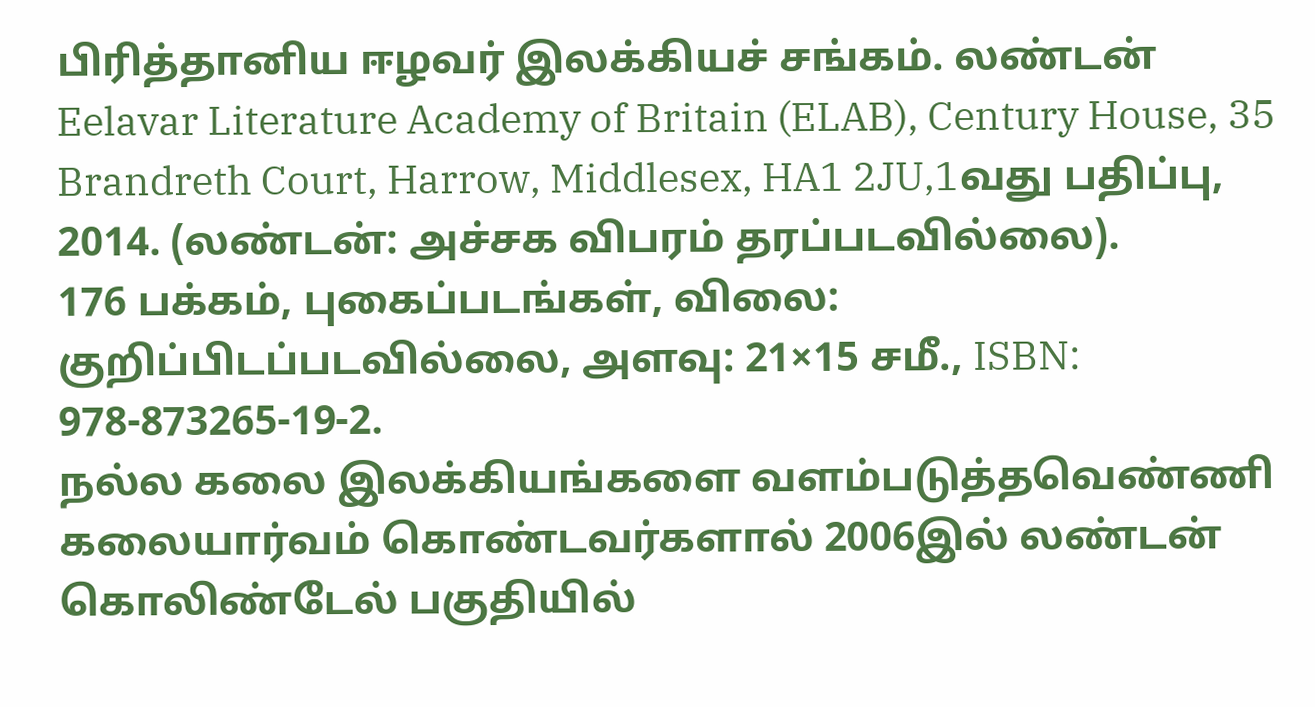பிரித்தானிய ஈழவர் இலக்கியச் சங்கம். லண்டன் Eelavar Literature Academy of Britain (ELAB), Century House, 35 Brandreth Court, Harrow, Middlesex, HA1 2JU,1வது பதிப்பு, 2014. (லண்டன்: அச்சக விபரம் தரப்படவில்லை).
176 பக்கம், புகைப்படங்கள், விலை: குறிப்பிடப்படவில்லை, அளவு: 21×15 சமீ., ISBN: 978-873265-19-2.
நல்ல கலை இலக்கியங்களை வளம்படுத்தவெண்ணி கலையார்வம் கொண்டவர்களால் 2006இல் லண்டன் கொலிண்டேல் பகுதியில்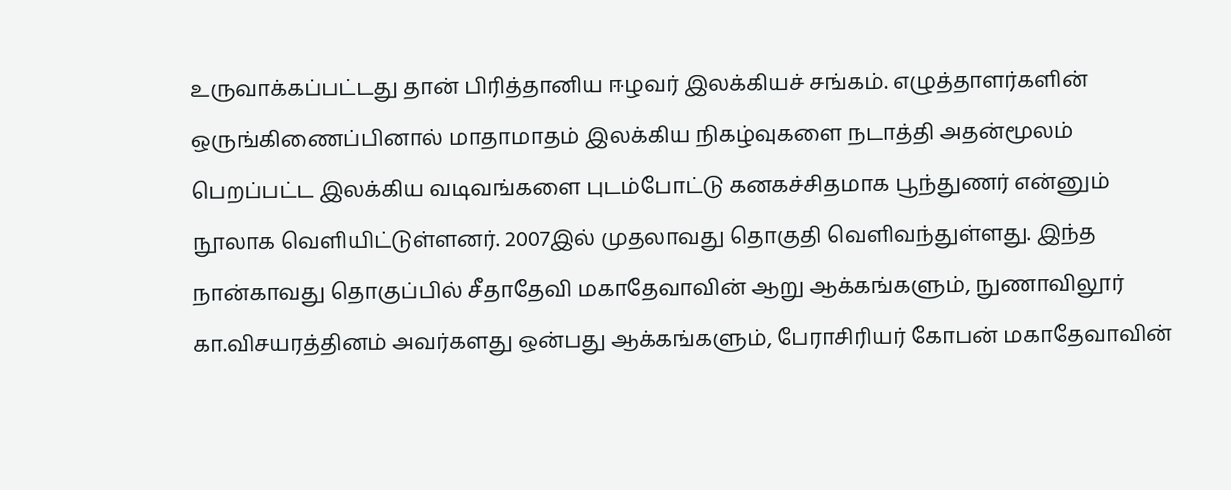உருவாக்கப்பட்டது தான் பிரித்தானிய ஈழவர் இலக்கியச் சங்கம். எழுத்தாளர்களின் ஒருங்கிணைப்பினால் மாதாமாதம் இலக்கிய நிகழ்வுகளை நடாத்தி அதன்மூலம் பெறப்பட்ட இலக்கிய வடிவங்களை புடம்போட்டு கனகச்சிதமாக பூந்துணர் என்னும் நூலாக வெளியிட்டுள்ளனர். 2007இல் முதலாவது தொகுதி வெளிவந்துள்ளது. இந்த நான்காவது தொகுப்பில் சீதாதேவி மகாதேவாவின் ஆறு ஆக்கங்களும், நுணாவிலூர் கா.விசயரத்தினம் அவர்களது ஒன்பது ஆக்கங்களும், பேராசிரியர் கோபன் மகாதேவாவின்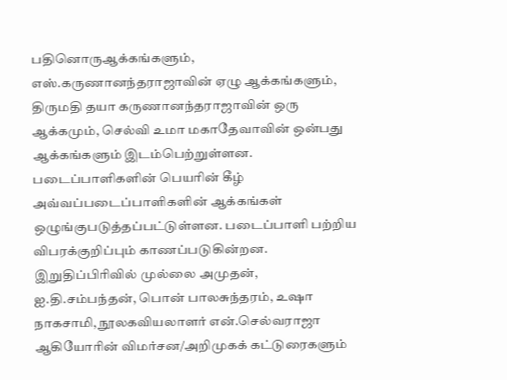பதினொருஆக்கங்களும், எஸ்.கருணானந்தராஜாவின் ஏழு ஆக்கங்களும், திருமதி தயா கருணானந்தராஜாவின் ஒரு ஆக்கமும், செல்வி உமா மகாதேவாவின் ஒன்பது ஆக்கங்களும் இடம்பெற்றுள்ளன. படைப்பாளிகளின் பெயரின் கீழ் அவ்வப்படைப்பாளிகளின் ஆக்கங்கள் ஒழுங்குபடுத்தப்பட்டுள்ளன. படைப்பாளி பற்றிய விபரக்குறிப்பும் காணப்படுகின்றன. இறுதிப்பிரிவில் முல்லை அமுதன், ஐ.தி.சம்பந்தன், பொன் பாலசுந்தரம், உஷா நாகசாமி, நூலகவியலாளர் என்.செல்வராஜா ஆகியோரின் விமர்சன/அறிமுகக் கட்டுரைகளும்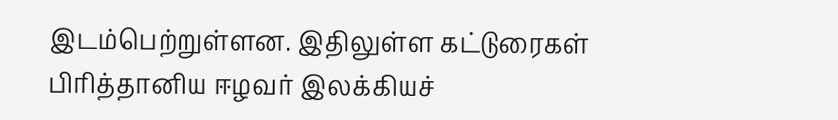இடம்பெற்றுள்ளன. இதிலுள்ள கட்டுரைகள் பிரித்தானிய ஈழவர் இலக்கியச்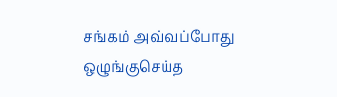சங்கம் அவ்வப்போது ஒழுங்குசெய்த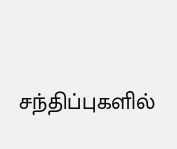சந்திப்புகளில்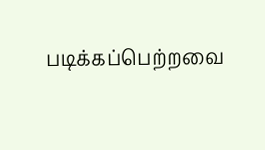படிக்கப்பெற்றவை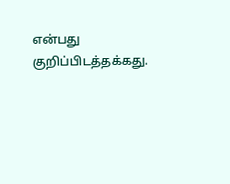என்பது குறிப்பிடத்தக்கது.